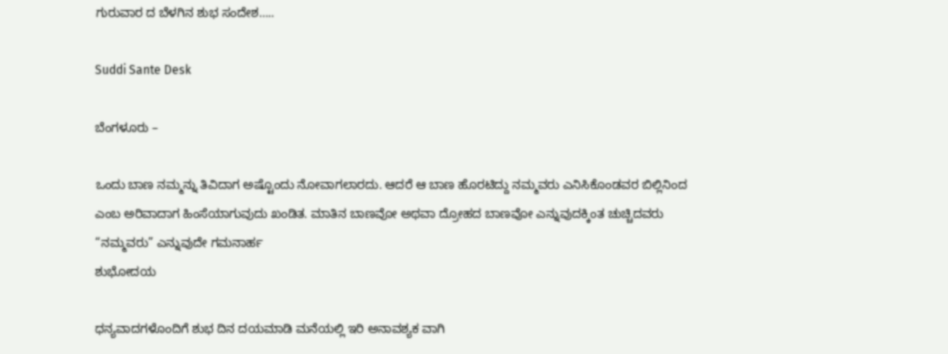ಗುರುವಾರ ದ ಬೆಳಗಿನ ಶುಭ ಸಂದೇಶ…..

Suddi Sante Desk

ಬೆಂಗಳೂರು –

ಒಂದು ಬಾಣ ನಮ್ಮನ್ನು ತಿವಿದಾಗ ಅಷ್ಟೊಂದು ನೋವಾಗಲಾರದು. ಆದರೆ ಆ ಬಾಣ ಹೊರಟಿದ್ದು ನಮ್ಮವರು ಎನಿಸಿಕೊಂಡವರ ಬಿಲ್ಲಿನಿಂದ ಎಂಬ ಅರಿವಾದಾಗ ಹಿಂಸೆಯಾಗುವುದು ಖಂಡಿತ. ಮಾತಿನ ಬಾಣವೋ ಅಥವಾ ದ್ರೋಹದ ಬಾಣವೋ ಎನ್ನುವುದಕ್ಕಿಂತ ಚುಚ್ಚಿದವರು
“ನಮ್ಮವರು” ಎನ್ನುವುದೇ ಗಮನಾರ್ಹ
ಶುಭೋದಯ

ಧನ್ಯವಾದಗಳೊಂದಿಗೆ ಶುಭ ದಿನ ದಯಮಾಡಿ ಮನೆಯಲ್ಲಿ ಇರಿ ಅನಾವಶ್ಯಕ ವಾಗಿ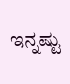ಇನ್ನಷ್ಟು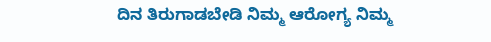ದಿನ ತಿರುಗಾಡಬೇಡಿ ನಿಮ್ಮ ಆರೋಗ್ಯ ನಿಮ್ಮ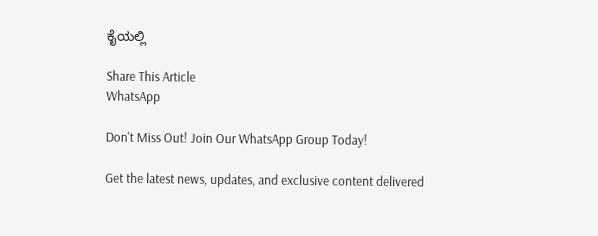ಕೈಯಲ್ಲಿ

Share This Article
WhatsApp

Don't Miss Out! Join Our WhatsApp Group Today!

Get the latest news, updates, and exclusive content delivered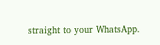straight to your WhatsApp.